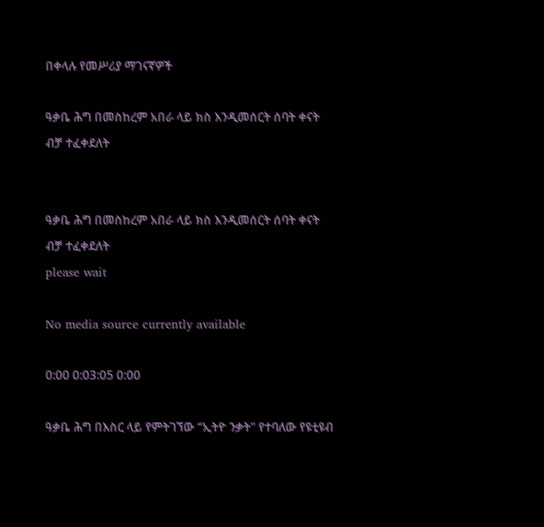በቀላሉ የመሥሪያ ማገናኛዎች

ዓቃቤ ሕግ በመስከረም አበራ ላይ ክስ እንዲመሰርት ሰባት ቀናት ብቻ ተፈቀደለት


ዓቃቤ ሕግ በመስከረም አበራ ላይ ክስ እንዲመሰርት ሰባት ቀናት ብቻ ተፈቀደለት
please wait

No media source currently available

0:00 0:03:05 0:00

ዓቃቤ ሕግ በእስር ላይ የምትገኘው “ኢትዮ ንቃት" የተባለው የዩቲዩብ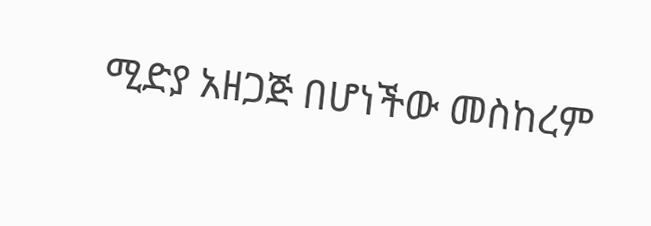ሚድያ አዘጋጅ በሆነችው መስከረም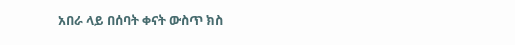አበራ ላይ በሰባት ቀናት ውስጥ ክስ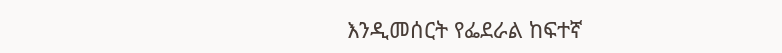እንዲመሰርት የፌደራል ከፍተኛ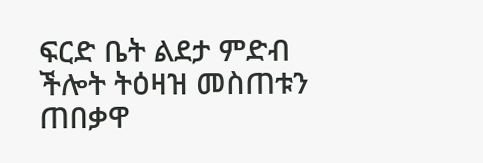ፍርድ ቤት ልደታ ምድብ ችሎት ትዕዛዝ መስጠቱን ጠበቃዋ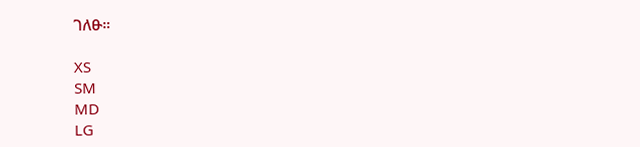ገለፁ።

XS
SM
MD
LG